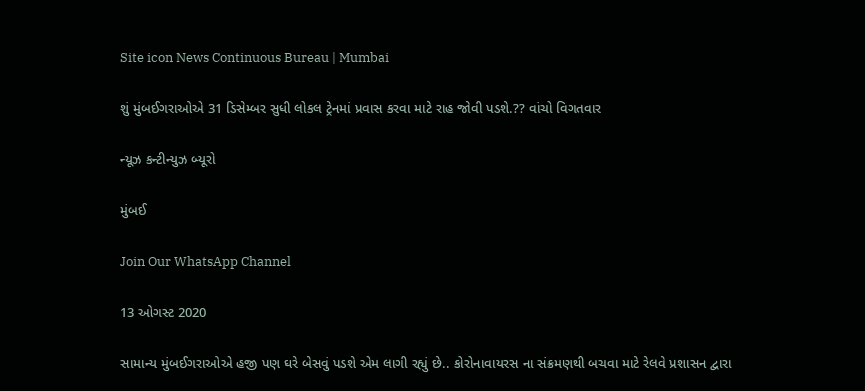Site icon News Continuous Bureau | Mumbai

શું મુંબઈગરાઓએ 31 ડિસેમ્બર સુધી લોકલ ટ્રેનમાં પ્રવાસ કરવા માટે રાહ જોવી પડશે.?? વાંચો વિગતવાર

ન્યૂઝ કન્ટીન્યુઝ બ્યૂરો

મુંબઈ

Join Our WhatsApp Channel

13 ઓગસ્ટ 2020

સામાન્ય મુંબઈગરાઓએ હજી પણ ઘરે બેસવું પડશે એમ લાગી રહ્યું છે.. કોરોનાવાયરસ ના સંક્રમણથી બચવા માટે રેલવે પ્રશાસન દ્વારા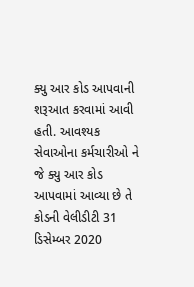ક્યુ આર કોડ આપવાની શરૂઆત કરવામાં આવી હતી. આવશ્યક સેવાઓના કર્મચારીઓ ને જે ક્યુ આર કોડ આપવામાં આવ્યા છે તે કોડની વેલીડીટી 31 ડિસેમ્બર 2020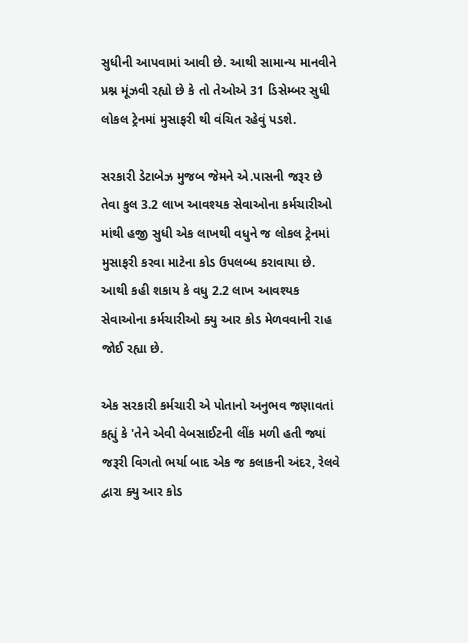સુધીની આપવામાં આવી છે. આથી સામાન્ય માનવીને પ્રશ્ન મૂંઝવી રહ્યો છે કે તો તેઓએ 31 ડિસેમ્બર સુધી લોકલ ટ્રેનમાં મુસાફરી થી વંચિત રહેવું પડશે.

સરકારી ડેટાબેઝ મુજબ જેમને એ.પાસની જરૂર છે તેવા કુલ 3.2 લાખ આવશ્યક સેવાઓના કર્મચારીઓ માંથી હજી સુધી એક લાખથી વધુને જ લોકલ ટ્રેનમાં મુસાફરી કરવા માટેના કોડ ઉપલબ્ધ કરાવાયા છે. આથી કહી શકાય કે વધુ 2.2 લાખ આવશ્યક સેવાઓના કર્મચારીઓ ક્યુ આર કોડ મેળવવાની રાહ જોઈ રહ્યા છે.

એક સરકારી કર્મચારી એ પોતાનો અનુભવ જણાવતાં કહ્યું કે 'તેને એવી વેબસાઈટની લીંક મળી હતી જ્યાં જરૂરી વિગતો ભર્યા બાદ એક જ કલાકની અંદર, રેલવે દ્વારા ક્યુ આર કોડ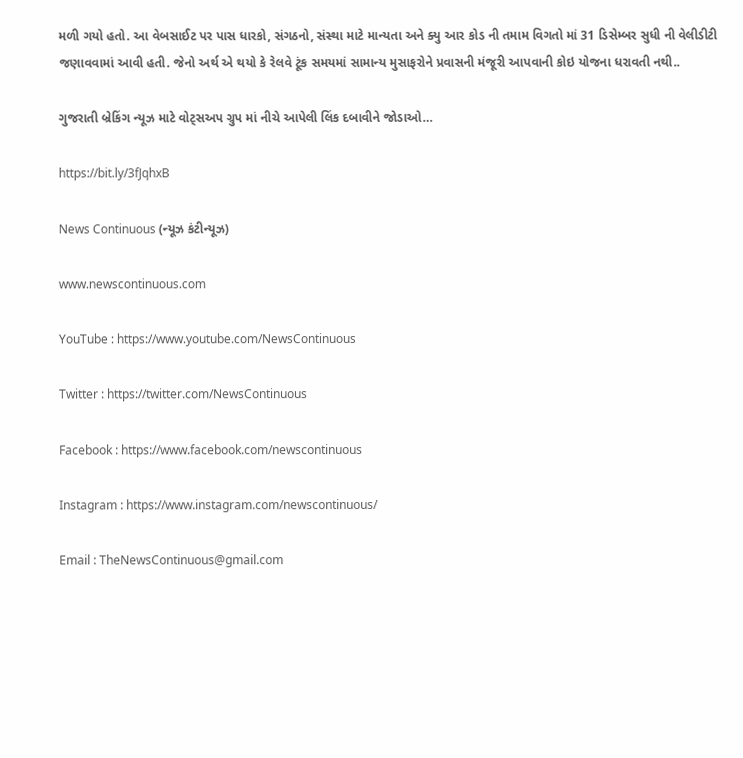મળી ગયો હતો. આ વેબસાઈટ પર પાસ ધારકો, સંગઠનો, સંસ્થા માટે માન્યતા અને ક્યુ આર કોડ ની તમામ વિગતો માં 31 ડિસેમ્બર સુધી ની વેલીડીટી જણાવવામાં આવી હતી. જેનો અર્થ એ થયો કે રેલવે ટૂંક સમયમાં સામાન્ય મુસાફરોને પ્રવાસની મંજૂરી આપવાની કોઇ યોજના ધરાવતી નથી..

ગુજરાતી બ્રેકિંગ ન્યૂઝ માટે વોટ્સઅપ ગ્રુપ માં નીચે આપેલી લિંક દબાવીને જોડાઓ…

https://bit.ly/3fJqhxB

News Continuous (ન્યૂઝ કંટીન્યૂઝ)

www.newscontinuous.com

YouTube : https://www.youtube.com/NewsContinuous

Twitter : https://twitter.com/NewsContinuous

Facebook : https://www.facebook.com/newscontinuous

Instagram : https://www.instagram.com/newscontinuous/

Email : TheNewsContinuous@gmail.com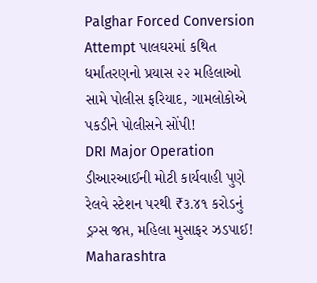Palghar Forced Conversion Attempt પાલઘરમાં કથિત ધર્માંતરણનો પ્રયાસ ૨૨ મહિલાઓ સામે પોલીસ ફરિયાદ, ગામલોકોએ પકડીને પોલીસને સોંપી!
DRI Major Operation ડીઆરઆઈની મોટી કાર્યવાહી પુણે રેલવે સ્ટેશન પરથી ₹૩.૪૧ કરોડનું ડ્રગ્સ જપ્ત, મહિલા મુસાફર ઝડપાઈ!
Maharashtra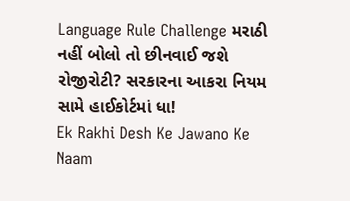Language Rule Challenge મરાઠી નહીં બોલો તો છીનવાઈ જશે રોજીરોટી? સરકારના આકરા નિયમ સામે હાઈકોર્ટમાં ધા!
Ek Rakhi Desh Ke Jawano Ke Naam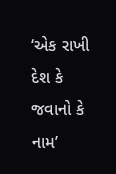‘એક રાખી દેશ કે જવાનો કે નામ’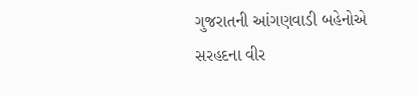ગુજરાતની આંગણવાડી બહેનોએ સરહદના વીર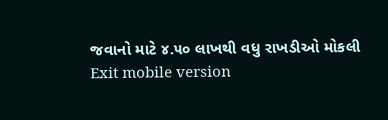જવાનો માટે ૪.૫૦ લાખથી વધુ રાખડીઓ મોકલી
Exit mobile version